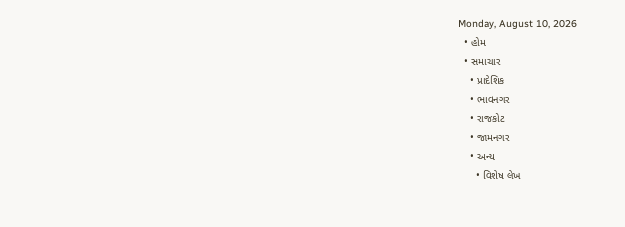Monday, August 10, 2026
  • હોમ
  • સમાચાર
    • પ્રાદેશિક
    • ભાવનગર
    • રાજકોટ
    • જામનગર
    • અન્ય
      • વિશેષ લેખ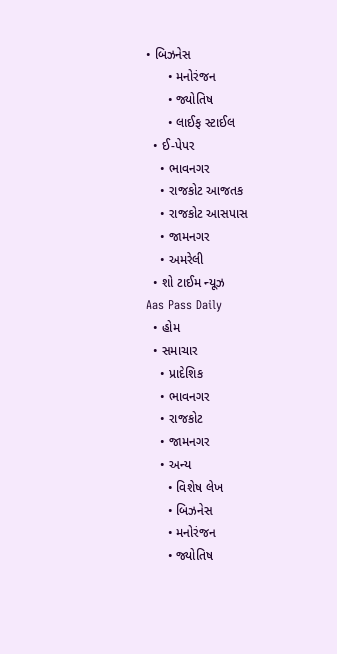• બિઝનેસ
      • મનોરંજન
      • જ્યોતિષ
      • લાઈફ સ્ટાઈલ
  • ઈ-પેપર
    • ભાવનગર
    • રાજકોટ આજતક
    • રાજકોટ આસપાસ
    • જામનગર
    • અમરેલી
  • શો ટાઈમ ન્યૂઝ
Aas Pass Daily
  • હોમ
  • સમાચાર
    • પ્રાદેશિક
    • ભાવનગર
    • રાજકોટ
    • જામનગર
    • અન્ય
      • વિશેષ લેખ
      • બિઝનેસ
      • મનોરંજન
      • જ્યોતિષ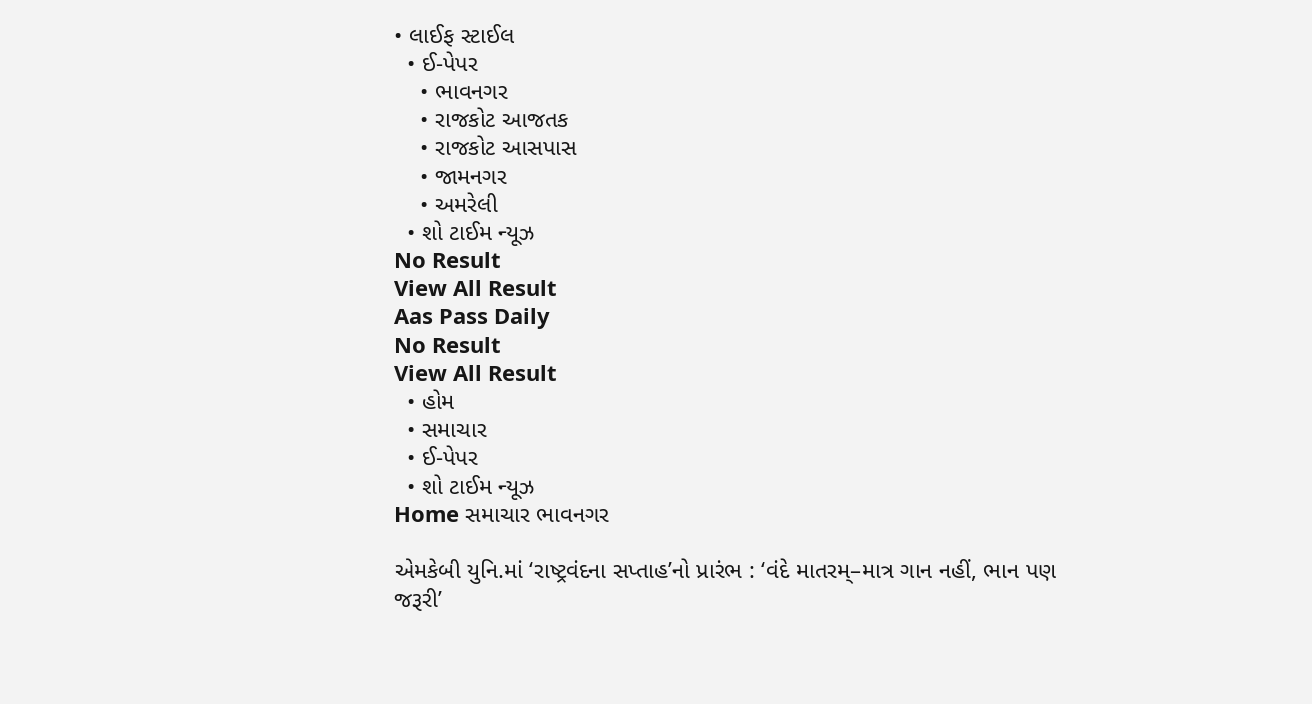• લાઈફ સ્ટાઈલ
  • ઈ-પેપર
    • ભાવનગર
    • રાજકોટ આજતક
    • રાજકોટ આસપાસ
    • જામનગર
    • અમરેલી
  • શો ટાઈમ ન્યૂઝ
No Result
View All Result
Aas Pass Daily
No Result
View All Result
  • હોમ
  • સમાચાર
  • ઈ-પેપર
  • શો ટાઈમ ન્યૂઝ
Home સમાચાર ભાવનગર

એમકેબી યુનિ.માં ‘રાષ્ટ્રવંદના સપ્તાહ’નો પ્રારંભ : ‘વંદે માતરમ્–માત્ર ગાન નહીં, ભાન પણ જરૂરી’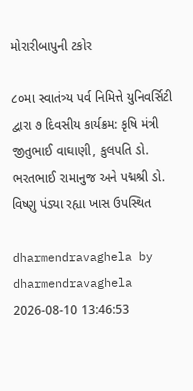મોરારીબાપુની ટકોર

૮૦મા સ્વાતંત્ર્ય પર્વ નિમિત્તે યુનિવર્સિટી દ્વારા ૭ દિવસીય કાર્યક્રમ: કૃષિ મંત્રી જીતુભાઈ વાઘાણી, કુલપતિ ડો. ભરતભાઈ રામાનુજ અને પદ્મશ્રી ડો. વિષ્ણુ પંડ્યા રહ્યા ખાસ ઉપસ્થિત

dharmendravaghela by dharmendravaghela
2026-08-10 13:46:53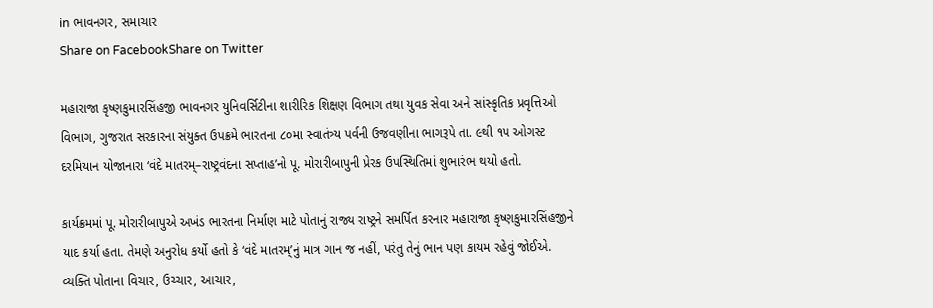in ભાવનગર, સમાચાર
Share on FacebookShare on Twitter

મહારાજા કૃષ્ણકુમારસિંહજી ભાવનગર યુનિવર્સિટીના શારીરિક શિક્ષણ વિભાગ તથા યુવક સેવા અને સાંસ્કૃતિક પ્રવૃત્તિઓ વિભાગ, ગુજરાત સરકારના સંયુક્ત ઉપક્રમે ભારતના ૮૦મા સ્વાતંત્ર્ય પર્વની ઉજવણીના ભાગરૂપે તા. ૯થી ૧૫ ઓગસ્ટ દરમિયાન યોજાનારા ‘વંદે માતરમ્–રાષ્ટ્રવંદના સપ્તાહ’નો પૂ. મોરારીબાપુની પ્રેરક ઉપસ્થિતિમાં શુભારંભ થયો હતો.

કાર્યક્રમમાં પૂ. મોરારીબાપુએ અખંડ ભારતના નિર્માણ માટે પોતાનું રાજ્ય રાષ્ટ્રને સમર્પિત કરનાર મહારાજા કૃષ્ણકુમારસિંહજીને યાદ કર્યા હતા. તેમણે અનુરોધ કર્યો હતો કે ‘વંદે માતરમ્’નું માત્ર ગાન જ નહીં, પરંતુ તેનું ભાન પણ કાયમ રહેવું જોઈએ. વ્યક્તિ પોતાના વિચાર, ઉચ્ચાર, આચાર,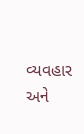વ્યવહાર અને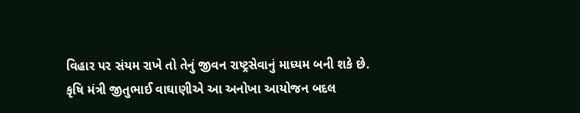વિહાર પર સંયમ રાખે તો તેનું જીવન રાષ્ટ્રસેવાનું માધ્યમ બની શકે છે.
કૃષિ મંત્રી જીતુભાઈ વાઘાણીએ આ અનોખા આયોજન બદલ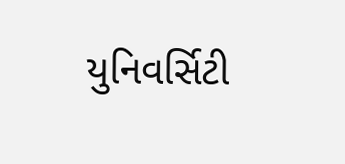યુનિવર્સિટી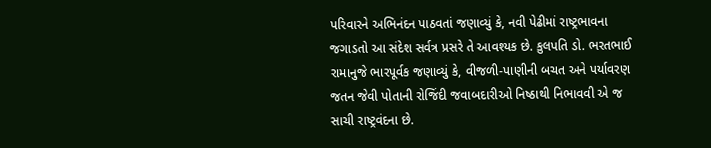પરિવારને અભિનંદન પાઠવતાં જણાવ્યું કે, નવી પેઢીમાં રાષ્ટ્રભાવના જગાડતો આ સંદેશ સર્વત્ર પ્રસરે તે આવશ્યક છે. કુલપતિ ડો. ભરતભાઈ રામાનુજે ભારપૂર્વક જણાવ્યું કે, વીજળી-પાણીની બચત અને પર્યાવરણ જતન જેવી પોતાની રોજિંદી જવાબદારીઓ નિષ્ઠાથી નિભાવવી એ જ સાચી રાષ્ટ્રવંદના છે.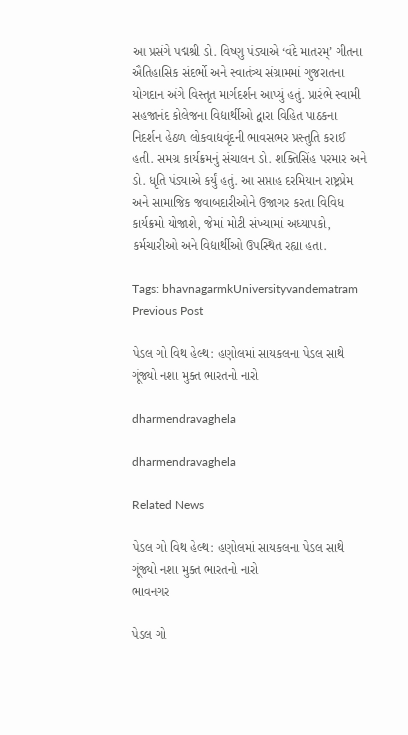આ પ્રસંગે પદ્મશ્રી ડો. વિષ્ણુ પંડ્યાએ ‘વંદે માતરમ્’ ગીતના ઐતિહાસિક સંદર્ભો અને સ્વાતંત્ર્ય સંગ્રામમાં ગુજરાતના યોગદાન અંગે વિસ્તૃત માર્ગદર્શન આપ્યું હતું. પ્રારંભે સ્વામી સહજાનંદ કોલેજના વિદ્યાર્થીઓ દ્વારા વિહિત પાઠકના નિદર્શન હેઠળ લોકવાદ્યવૃંદની ભાવસભર પ્રસ્તુતિ કરાઈ હતી. સમગ્ર કાર્યક્રમનું સંચાલન ડો. શક્તિસિંહ પરમાર અને ડો. ધૃતિ પંડ્યાએ કર્યું હતું. આ સપ્તાહ દરમિયાન રાષ્ટ્રપ્રેમ અને સામાજિક જવાબદારીઓને ઉજાગર કરતા વિવિધ કાર્યક્રમો યોજાશે, જેમાં મોટી સંખ્યામાં અધ્યાપકો, કર્મચારીઓ અને વિદ્યાર્થીઓ ઉપસ્થિત રહ્યા હતા.

Tags: bhavnagarmkUniversityvandematram
Previous Post

પેડલ ગો વિથ હેલ્થ: હણોલમાં સાયકલના પેડલ સાથે ગૂંજ્યો નશા મુક્ત ભારતનો નારો

dharmendravaghela

dharmendravaghela

Related News

પેડલ ગો વિથ હેલ્થ: હણોલમાં સાયકલના પેડલ સાથે ગૂંજ્યો નશા મુક્ત ભારતનો નારો
ભાવનગર

પેડલ ગો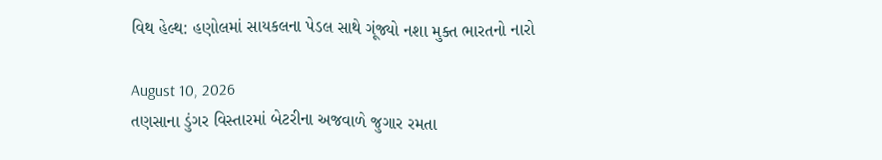વિથ હેલ્થ: હણોલમાં સાયકલના પેડલ સાથે ગૂંજ્યો નશા મુક્ત ભારતનો નારો

August 10, 2026
તણસાના ડુંગર વિસ્તારમાં બેટરીના અજવાળે જુગાર રમતા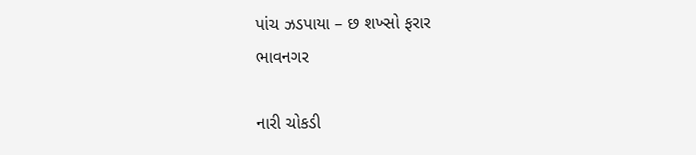પાંચ ઝડપાયા – છ શખ્સો ફરાર
ભાવનગર

નારી ચોકડી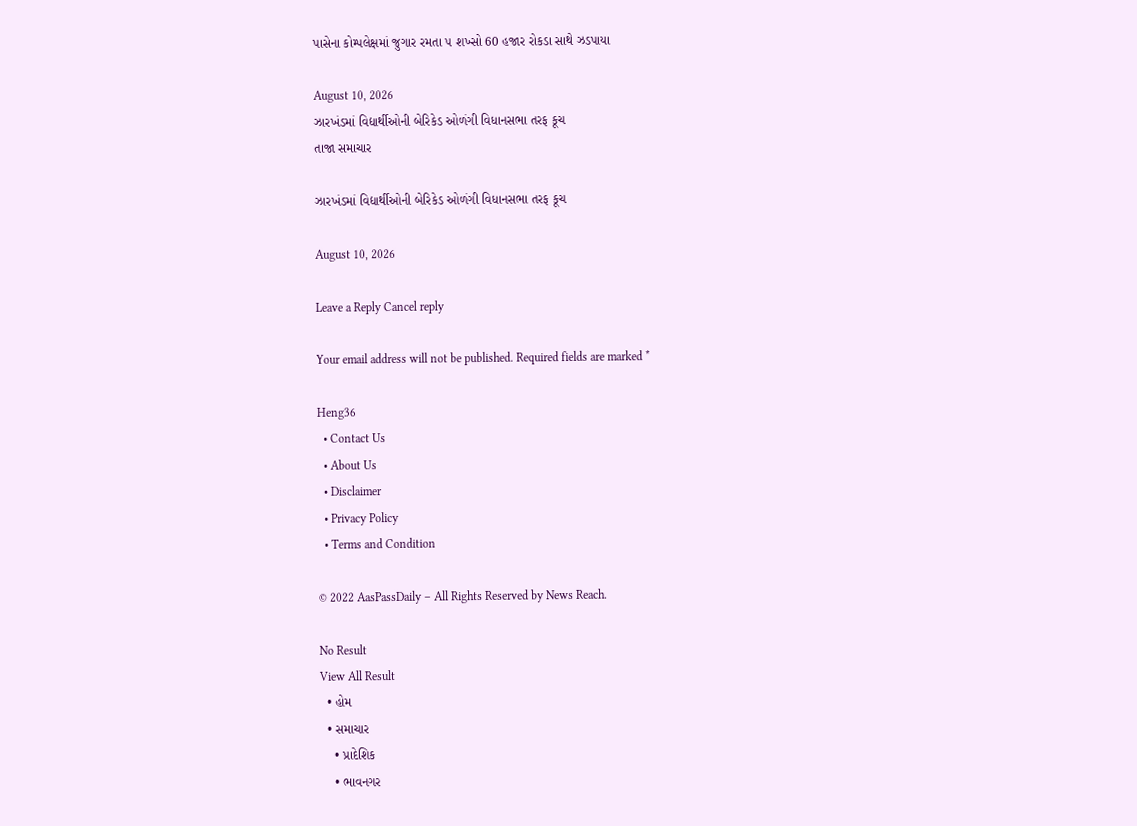પાસેના કોમ્પલેક્ષમાં જુગાર રમતા ૫ શખ્સો 60 હજાર રોકડા સાથે ઝડપાયા

August 10, 2026
ઝારખંડમાં વિદ્યાર્થીઓની બેરિકેડ ઓળંગી વિધાનસભા તરફ કૂચ
તાજા સમાચાર

ઝારખંડમાં વિદ્યાર્થીઓની બેરિકેડ ઓળંગી વિધાનસભા તરફ કૂચ

August 10, 2026

Leave a Reply Cancel reply

Your email address will not be published. Required fields are marked *

Heng36
  • Contact Us
  • About Us
  • Disclaimer
  • Privacy Policy
  • Terms and Condition

© 2022 AasPassDaily – All Rights Reserved by News Reach.

No Result
View All Result
  • હોમ
  • સમાચાર
    • પ્રાદેશિક
    • ભાવનગર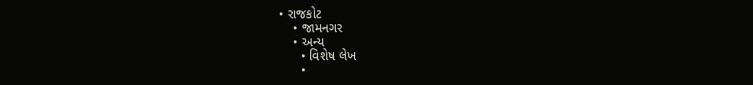• રાજકોટ
    • જામનગર
    • અન્ય
      • વિશેષ લેખ
      •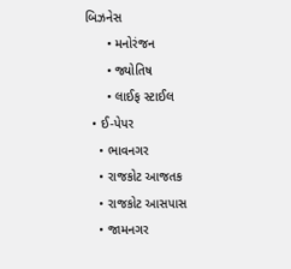બિઝનેસ
      • મનોરંજન
      • જ્યોતિષ
      • લાઈફ સ્ટાઈલ
  • ઈ-પેપર
    • ભાવનગર
    • રાજકોટ આજતક
    • રાજકોટ આસપાસ
    • જામનગર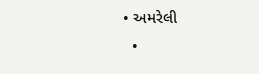• અમરેલી
  •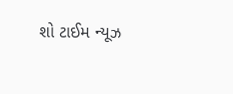શો ટાઈમ ન્યૂઝ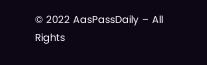© 2022 AasPassDaily – All Rights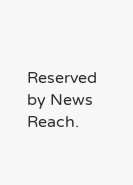Reserved by News Reach.